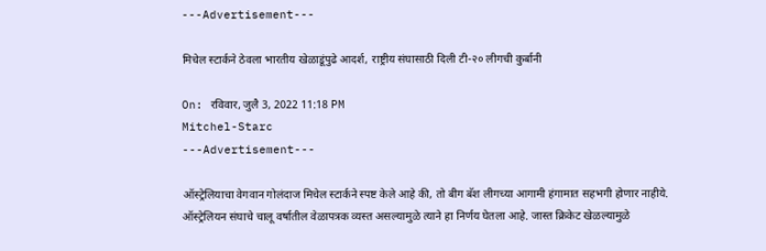---Advertisement---

मिचेल स्टार्कने ठेवला भारतीय खेळाडूंपुढे आदर्श, राष्ट्रीय संघासाठी दिली टी-२० लीगची कुर्बानी

On: रविवार, जुलै 3, 2022 11:18 PM
Mitchel-Starc
---Advertisement---

ऑस्ट्रेलियाचा वेगवान गोलंदाज मिचेल स्टार्कने स्पष्ट केले आहे की, तो बीग बॅश लीगच्या आगामी हंगामात सहभगी होणार नाहीये. ऑस्ट्रेलियन संघाचे चालू वर्षातील वेळापत्रक व्यस्त असल्यामुळे त्याने हा निर्णय घेतला आहे. जास्त क्रिकेट खेळल्यामुळे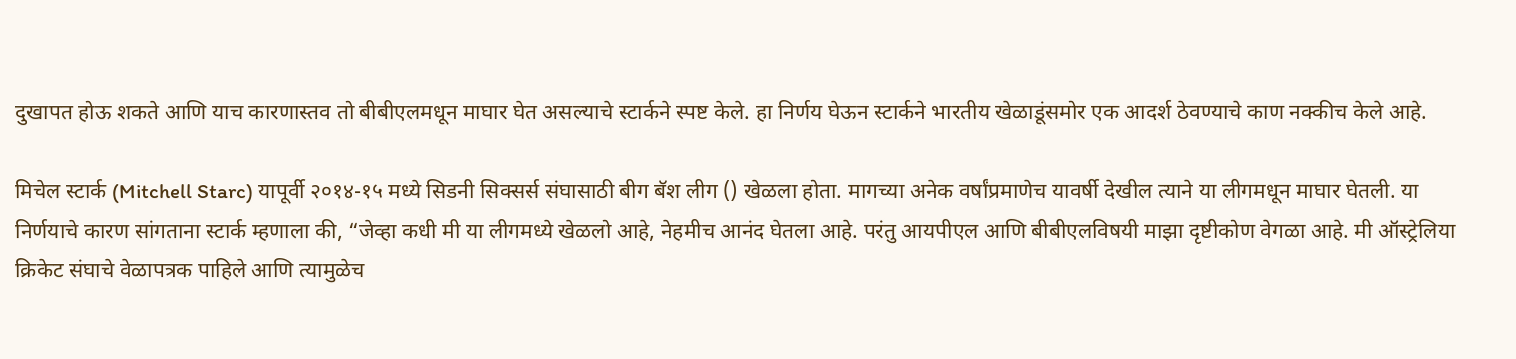दुखापत होऊ शकते आणि याच कारणास्तव तो बीबीएलमधून माघार घेत असल्याचे स्टार्कने स्पष्ट केले. हा निर्णय घेऊन स्टार्कने भारतीय खेळाडूंसमोर एक आदर्श ठेवण्याचे काण नक्कीच केले आहे.

मिचेल स्टार्क (Mitchell Starc) यापूर्वी २०१४-१५ मध्ये सिडनी सिक्सर्स संघासाठी बीग बॅश लीग () खेळला होता. मागच्या अनेक वर्षांप्रमाणेच यावर्षी देखील त्याने या लीगमधून माघार घेतली. या निर्णयाचे कारण सांगताना स्टार्क म्हणाला की, “जेव्हा कधी मी या लीगमध्ये खेळलो आहे, नेहमीच आनंद घेतला आहे. परंतु आयपीएल आणि बीबीएलविषयी माझा दृष्टीकोण वेगळा आहे. मी ऑस्ट्रेलिया क्रिकेट संघाचे वेळापत्रक पाहिले आणि त्यामुळेच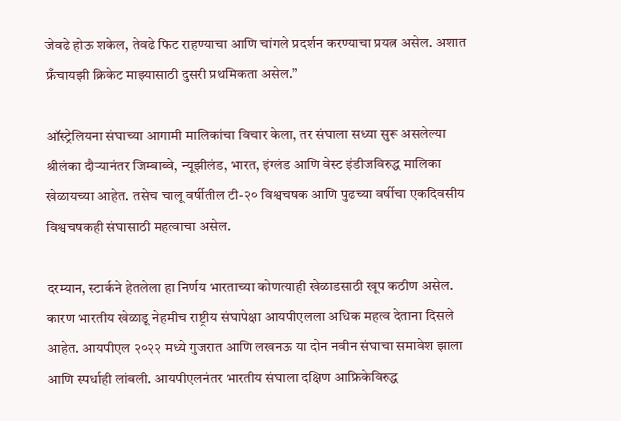जेवढे होऊ शकेल, तेवढे फिट राहण्याचा आणि चांगले प्रदर्शन करण्याचा प्रयत्न असेल. अशात फ्रँचायझी क्रिकेट माझ्यासाठी दुसरी प्रथमिकता असेल.”

ऑस्ट्रेलियना संघाच्या आगामी मालिकांचा विचार केला, तर संघाला सध्या सुरू असलेल्या श्रीलंका दौऱ्यानंतर जिम्बाब्वे, न्यूझीलंड, भारत, इंग्लंड आणि वेस्ट इंडीजविरुद्ध मालिका खेळायच्या आहेत. तसेच चालू वर्षीतील टी-२० विश्वचषक आणि पुढच्या वर्षीचा एकदिवसीय विश्वचषकही संघासाठी महत्वाचा असेल.

दरम्यान, स्टार्कने हेतलेला हा निर्णय भारताच्या कोणत्याही खेळाडसाठी खूप कठीण असेल. कारण भारतीय खेळाडू नेहमीच राष्ट्रीय संघापेक्षा आयपीएलला अधिक महत्व देताना दिसले आहेत. आयपीएल २०२२ मध्ये गुजरात आणि लखनऊ या दोन नवीन संघाचा समावेश झाला आणि स्पर्धाही लांबली. आयपीएलनंतर भारतीय संघाला दक्षिण आफ्रिकेविरुद्ध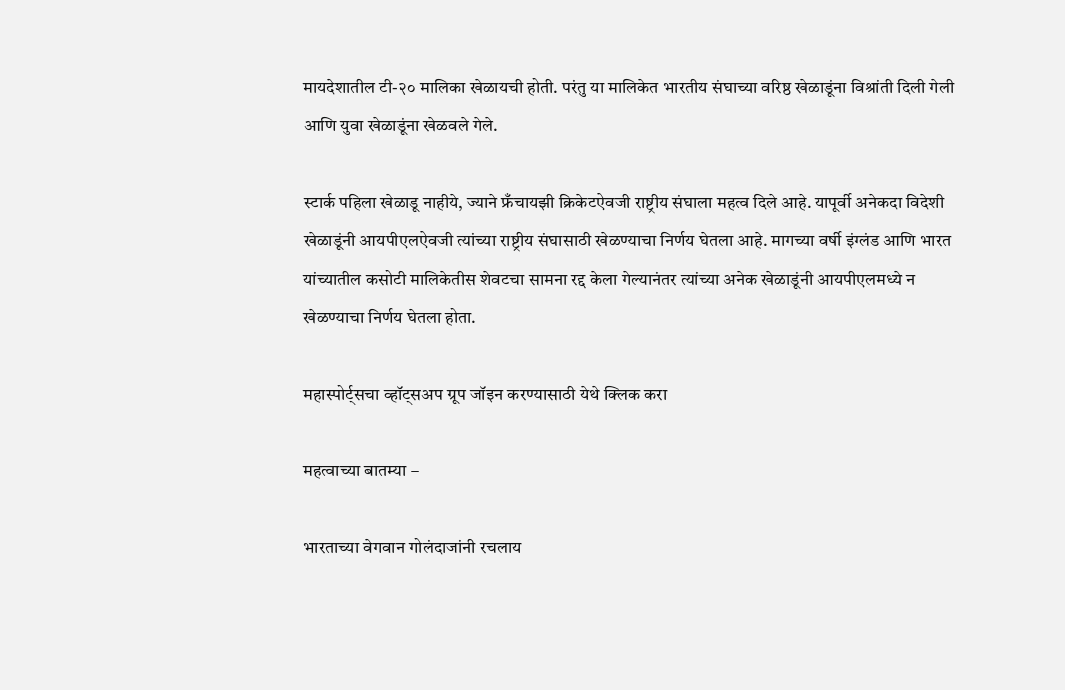मायदेशातील टी-२० मालिका खेळायची होती. परंतु या मालिकेत भारतीय संघाच्या वरिष्ठ खेळाडूंना विश्रांती दिली गेली आणि युवा खेळाडूंना खेळवले गेले.

स्टार्क पहिला खेळाडू नाहीये, ज्याने फ्रँचायझी क्रिकेटऐवजी राष्ट्रीय संघाला महत्व दिले आहे. यापूर्वी अनेकदा विदेशी खेळाडूंनी आयपीएलऐवजी त्यांच्या राष्ट्रीय संघासाठी खेळण्याचा निर्णय घेतला आहे. मागच्या वर्षी इंग्लंड आणि भारत यांच्यातील कसोटी मालिकेतीस शेवटचा सामना रद्द केला गेल्यानंतर त्यांच्या अनेक खेळाडूंनी आयपीएलमध्ये न खेळण्याचा निर्णय घेतला होता.

महास्पोर्ट्सचा व्हॉट्सअप ग्रूप जॉइन करण्यासाठी येथे क्लिक करा

महत्वाच्या बातम्या –

भारताच्या वेगवान गोलंदाजांनी रचलाय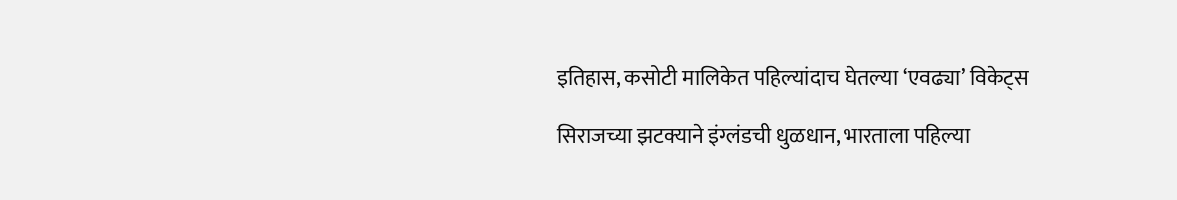इतिहास, कसोटी मालिकेत पहिल्यांदाच घेतल्या ‘एवढ्या’ विकेट्स

सिराजच्या झटक्याने इंग्लंडची धुळधान, भारताला पहिल्या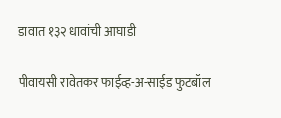डावात १३२ धावांची आघाडी

पीवायसी रावेतकर फाईव्ह-अ-साईड फुटबॉल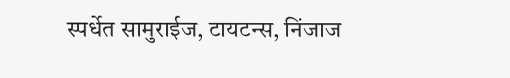स्पर्धेत सामुराईज, टायटन्स, निंजाज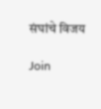संघांचे विजय

Join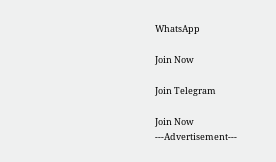WhatsApp

Join Now

Join Telegram

Join Now
---Advertisement---